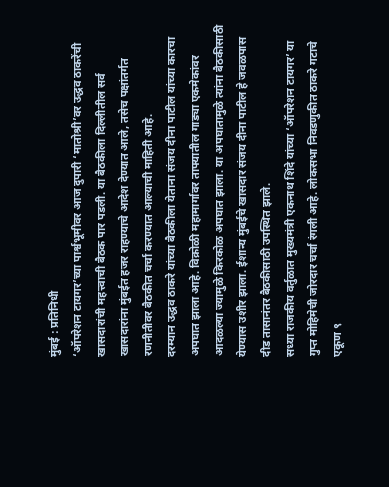मुंबई : प्रतिनिधी
‘ऑपरेशन टायगर’च्या पार्श्वभूमीवर आज दुपारी ‘मातोश्री’वर उद्धव ठाकरेंची खासदारांची महत्त्वाची बैठक पार पडली. या बैठकीला दिल्लीतील सर्व खासदारांना मुंबईत हजर राहण्याचे आदेश देण्यात आले, तसेच पक्षांतर्गत रणनीतीवर बैठकीत चर्चा करण्यात आल्याची माहिती आहे.
दरम्यान उद्धव ठाकरे यांच्या बैठकीला येताना संजय दीना पाटील यांच्या कारचा अपघात झाला आहे. विक्रोळी महामार्गावर ताफ्यातील गाड्या एकमेकांवर आदळल्या ज्यामुळे किरकोळ अपघात झाला. या अपघातामुळे त्यांना बैठकीसाठी येण्यास उशीर झाला. ईशान्य मुंबईचे खासदार संजय दीना पाटील हे जवळपास दीड तासानंतर बैठकीसाठी उपस्थित झाले.
सध्या राजकीय वर्तुळात मुख्यमंत्री एकनाथ शिंदे यांच्या ‘ऑपरेशन टायगर’ या गुप्त मोहिमेची जोरदार चर्चा रंगली आहे. लोकसभा निवडणुकीत ठाकरे गटाचे एकूण ९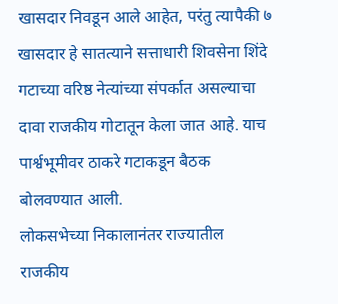खासदार निवडून आले आहेत, परंतु त्यापैकी ७ खासदार हे सातत्याने सत्ताधारी शिवसेना शिंदे गटाच्या वरिष्ठ नेत्यांच्या संपर्कात असल्याचा दावा राजकीय गोटातून केला जात आहे. याच पार्श्वभूमीवर ठाकरे गटाकडून बैठक बोलवण्यात आली.
लोकसभेच्या निकालानंतर राज्यातील राजकीय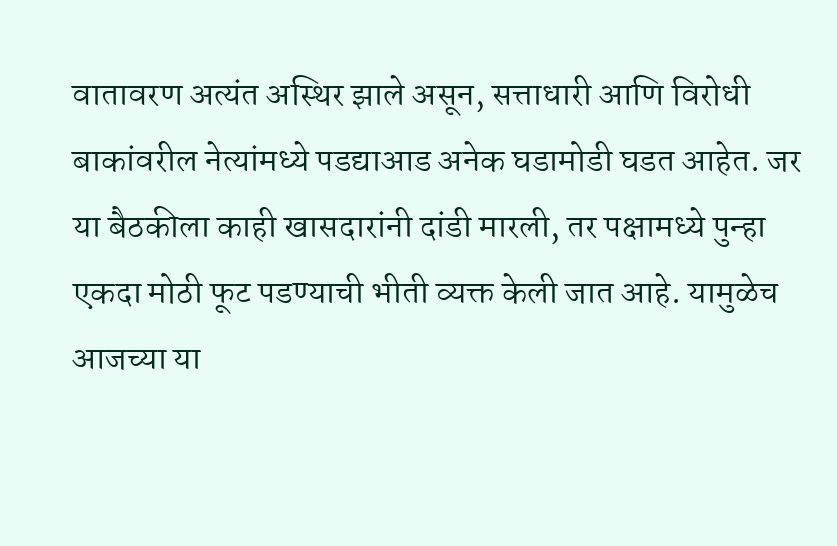वातावरण अत्यंत अस्थिर झाले असून, सत्ताधारी आणि विरोधी बाकांवरील नेत्यांमध्ये पडद्याआड अनेक घडामोडी घडत आहेत. जर या बैठकीला काही खासदारांनी दांडी मारली, तर पक्षामध्ये पुन्हा एकदा मोठी फूट पडण्याची भीती व्यक्त केली जात आहे. यामुळेच आजच्या या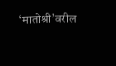‘मातोश्री’वरील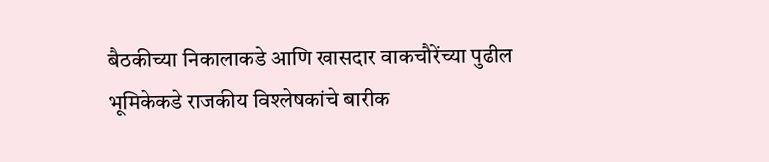बैठकीच्या निकालाकडे आणि खासदार वाकचौरेंच्या पुढील भूमिकेकडे राजकीय विश्लेषकांचे बारीक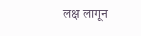लक्ष लागून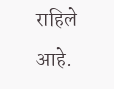राहिले आहे.